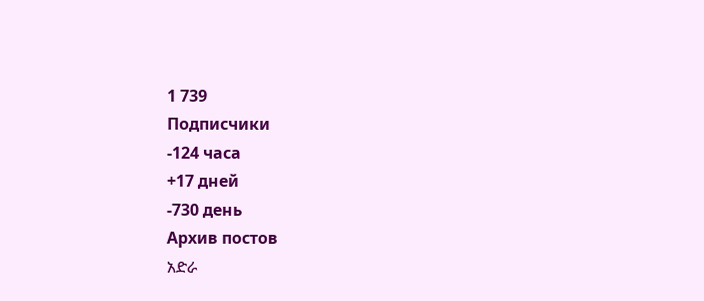1 739
Подписчики
-124 часа
+17 дней
-730 день
Архив постов
አድራ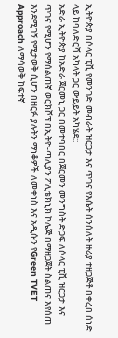ኢትዮጵያ በሶላር ፒቪ የመንገድ መብራት ዝርጋታ እና ጥገና የእሴት ሰንሰለት ዙሪያ ተዘጋጅቶ በቀረበ ሰነድ ላይ ከባለድርሻ አካላት ጋር ውይይት አካሄደ::
አድራ ኢትዮጵያ ከአድራ ጀርመኒ ጋር በመተባበር በጀርመን መንግስት ድጋፍ ለሶላር ፒቪ ዝርጋታ እና ጥገና የሚሆን የማሰልጠኛ ወርክሾፕ በኢትዮ-ጣሊያን ፖሊቴክኒክ ኮሌጅ በማዘጋጀት ስልጠና እየሰጠ እንደሚገኝ የሚታወቅ ሲሆን በዘርፉ ያሉትን ማነቆዎች ለመቀነስ እና አዲሱን የGreen TVET Approach ለማሳወቅ ከፍተኛ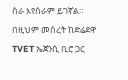ስራ እየሰራም ይገኛል።
በዚህም መሰረት ከድሬደዋ TVET ኤጀንሲ ቢሮ ጋር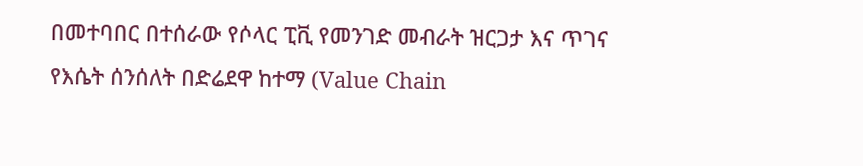በመተባበር በተሰራው የሶላር ፒቪ የመንገድ መብራት ዝርጋታ እና ጥገና የእሴት ሰንሰለት በድሬደዋ ከተማ (Value Chain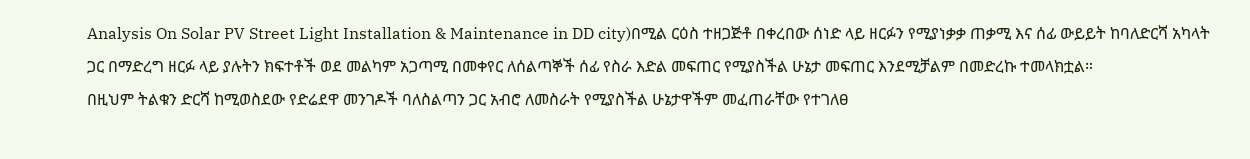Analysis On Solar PV Street Light Installation & Maintenance in DD city)በሚል ርዕስ ተዘጋጅቶ በቀረበው ሰነድ ላይ ዘርፉን የሚያነቃቃ ጠቃሚ እና ሰፊ ውይይት ከባለድርሻ አካላት ጋር በማድረግ ዘርፉ ላይ ያሉትን ክፍተቶች ወደ መልካም አጋጣሚ በመቀየር ለሰልጣኞች ሰፊ የስራ እድል መፍጠር የሚያስችል ሁኔታ መፍጠር እንደሚቻልም በመድረኩ ተመላክቷል።
በዚህም ትልቁን ድርሻ ከሚወስደው የድሬደዋ መንገዶች ባለስልጣን ጋር አብሮ ለመስራት የሚያስችል ሁኔታዋችም መፈጠራቸው የተገለፀ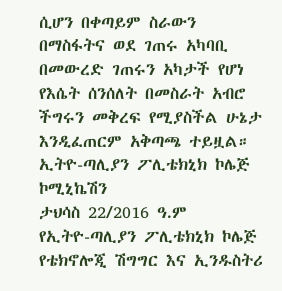ሲሆን በቀጣይም ስራውን በማስፋትና ወደ ገጠሩ አካባቢ በመውረድ ገጠሩን አካታች የሆነ የእሴት ሰንሰለት በመስራት አብሮ ችግሩን መቅረፍ የሚያስችል ሁኔታ እንዲፈጠርም አቅጣጫ ተይዟል።
ኢትዮ-ጣሊያን ፖሊቴክኒክ ኮሌጅ ኮሚኒኬሽን
ታህሳስ 22/2016 ዓ.ም
የኢትዮ-ጣሊያን ፖሊቴክኒክ ኮሌጅ የቴክኖሎጂ ሽግግር እና ኢንዱስትሪ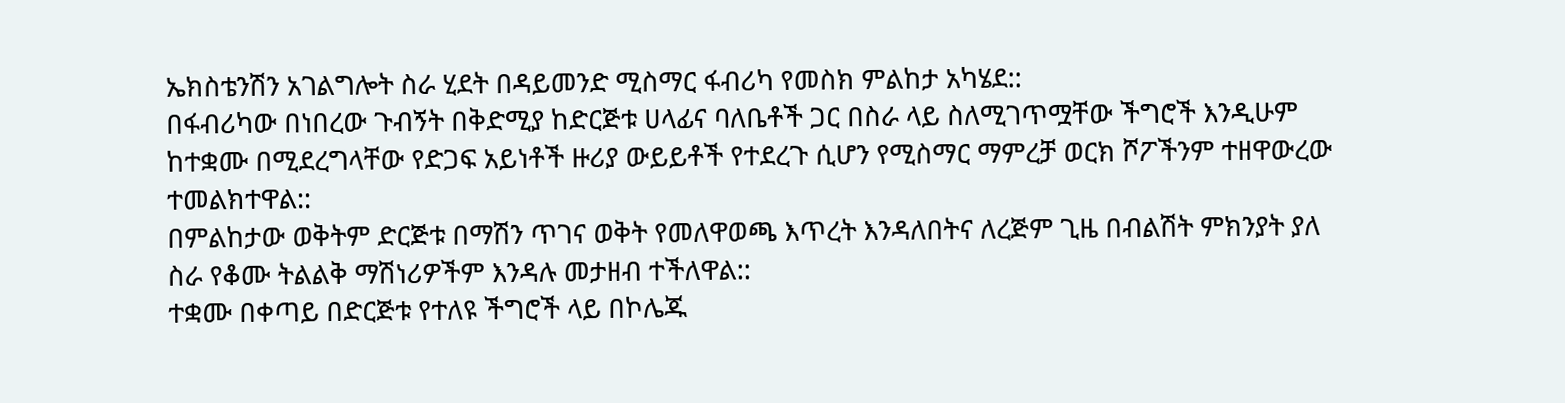ኤክስቴንሽን አገልግሎት ስራ ሂደት በዳይመንድ ሚስማር ፋብሪካ የመስክ ምልከታ አካሄደ::
በፋብሪካው በነበረው ጉብኝት በቅድሚያ ከድርጅቱ ሀላፊና ባለቤቶች ጋር በስራ ላይ ስለሚገጥሟቸው ችግሮች እንዲሁም ከተቋሙ በሚደረግላቸው የድጋፍ አይነቶች ዙሪያ ውይይቶች የተደረጉ ሲሆን የሚስማር ማምረቻ ወርክ ሾፖችንም ተዘዋውረው ተመልክተዋል::
በምልከታው ወቅትም ድርጅቱ በማሽን ጥገና ወቅት የመለዋወጫ እጥረት እንዳለበትና ለረጅም ጊዜ በብልሽት ምክንያት ያለ ስራ የቆሙ ትልልቅ ማሽነሪዎችም እንዳሉ መታዘብ ተችለዋል::
ተቋሙ በቀጣይ በድርጅቱ የተለዩ ችግሮች ላይ በኮሌጁ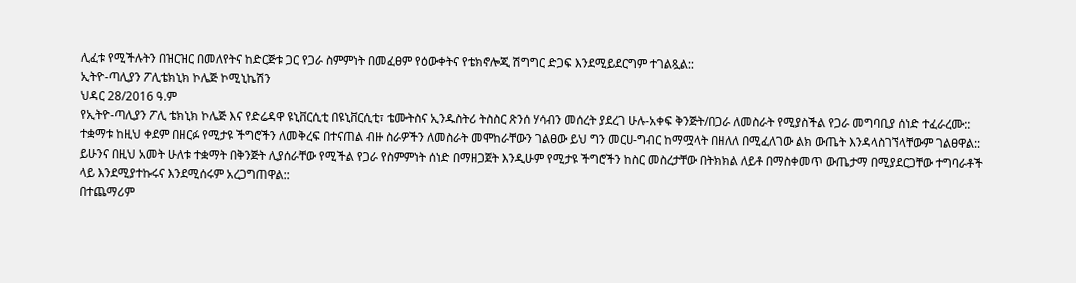ሊፈቱ የሚችሉትን በዝርዝር በመለየትና ከድርጅቱ ጋር የጋራ ስምምነት በመፈፀም የዕውቀትና የቴክኖሎጂ ሽግግር ድጋፍ እንደሚይደርግም ተገልጿል::
ኢትዮ-ጣሊያን ፖሊቴክኒክ ኮሌጅ ኮሚኒኬሽን
ህዳር 28/2016 ዓ.ም
የኢትዮ-ጣሊያን ፖሊ ቴክኒክ ኮሌጅ እና የድሬዳዋ ዩኒቨርሲቲ በዩኒቨርሲቲ፣ ቴሙትስና ኢንዱስትሪ ትስስር ጽንሰ ሃሳብን መሰረት ያደረገ ሁሉ-አቀፍ ቅንጅት/በጋራ ለመስራት የሚያስችል የጋራ መግባቢያ ሰነድ ተፈራረሙ::
ተቋማቱ ከዚህ ቀደም በዘርፉ የሚታዩ ችግሮችን ለመቅረፍ በተናጠል ብዙ ስራዎችን ለመስራት መሞከራቸውን ገልፀው ይህ ግን መርሀ-ግብር ከማሟላት በዘለለ በሚፈለገው ልክ ውጤት እንዳላስገኘላቸውም ገልፀዋል::
ይሁንና በዚህ አመት ሁለቱ ተቋማት በቅንጅት ሊያሰራቸው የሚችል የጋራ የስምምነት ሰነድ በማዘጋጀት እንዲሁም የሚታዩ ችግሮችን ከስር መስረታቸው በትክክል ለይቶ በማስቀመጥ ውጤታማ በሚያደርጋቸው ተግባራቶች ላይ እንደሚያተኩሩና እንደሚሰሩም አረጋግጠዋል::
በተጨማሪም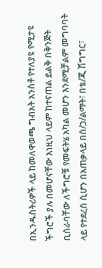በኢንዱስትሪዎች ላይ ከመለዋወጫ ግብአት አንስቶ የተለያዩ የሚታዩ ችግሮች ያሉ በመሆናቸው እነዚህ ላይም ከተናጠል ይልቅ በቅንጅት ቢሰራባቸው ለችግሮቹ የመፍትሄ አካል መሆን እንደሚቻልም መግባባት ላይ የተደረሰ ሲሆን በአጠቃላይ በሰ/ኃ/ልማት፣ በቴ/ጂ ሽግግር፣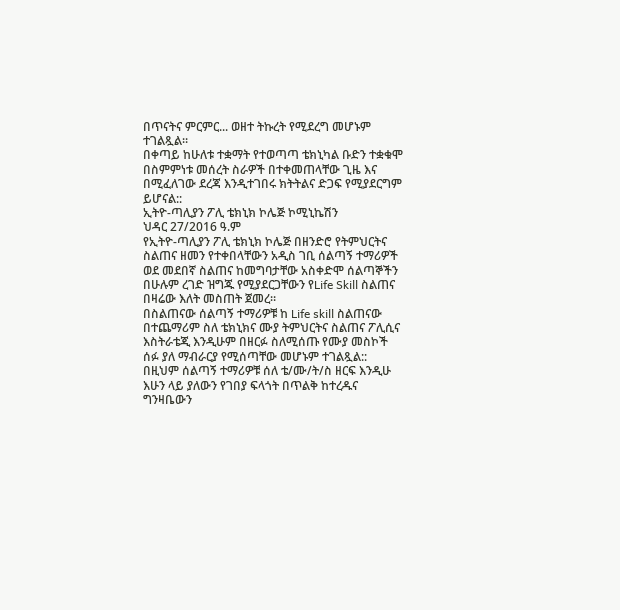በጥናትና ምርምር... ወዘተ ትኩረት የሚደረግ መሆኑም ተገልጿል።
በቀጣይ ከሁለቱ ተቋማት የተወጣጣ ቴክኒካል ቡድን ተቋቁሞ በስምምነቱ መሰረት ስራዎች በተቀመጠላቸው ጊዜ እና በሚፈለገው ደረጃ እንዲተገበሩ ክትትልና ድጋፍ የሚያደርግም ይሆናል::
ኢትዮ-ጣሊያን ፖሊ ቴክኒክ ኮሌጅ ኮሚኒኬሽን
ህዳር 27/2016 ዓ.ም
የኢትዮ-ጣሊያን ፖሊ ቴክኒክ ኮሌጅ በዘንድሮ የትምህርትና ስልጠና ዘመን የተቀበላቸውን አዲስ ገቢ ሰልጣኝ ተማሪዎች ወደ መደበኛ ስልጠና ከመግባታቸው አስቀድሞ ሰልጣኞችን በሁሉም ረገድ ዝግጁ የሚያደርጋቸውን የLife Skill ስልጠና በዛሬው እለት መስጠት ጀመረ።
በስልጠናው ሰልጣኝ ተማሪዎቹ ከ Life skill ስልጠናው በተጨማሪም ስለ ቴክኒክና ሙያ ትምህርትና ስልጠና ፖሊሲና እስትራቴጂ እንዲሁም በዘርፉ ስለሚሰጡ የሙያ መስኮች ሰፉ ያለ ማብራርያ የሚሰጣቸው መሆኑም ተገልጿል::
በዚህም ሰልጣኝ ተማሪዎቹ ሰለ ቴ/ሙ/ት/ስ ዘርፍ እንዲሁ እሁን ላይ ያለውን የገበያ ፍላጎት በጥልቅ ከተረዱና ግንዛቤውን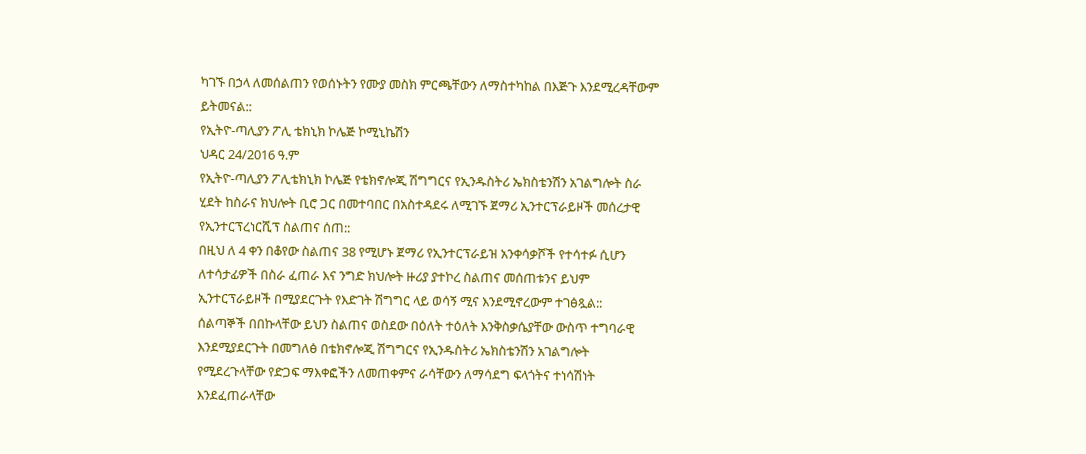ካገኙ በኃላ ለመሰልጠን የወሰኑትን የሙያ መስክ ምርጫቸውን ለማስተካከል በእጅጉ እንደሚረዳቸውም ይትመናል::
የኢትዮ-ጣሊያን ፖሊ ቴክኒክ ኮሌጅ ኮሚኒኬሽን
ህዳር 24/2016 ዓ.ም
የኢትዮ-ጣሊያን ፖሊቴክኒክ ኮሌጅ የቴክኖሎጂ ሽግግርና የኢንዱስትሪ ኤክስቴንሽን አገልግሎት ስራ ሂደት ከስራና ክህሎት ቢሮ ጋር በመተባበር በአስተዳደሩ ለሚገኙ ጀማሪ ኢንተርፕራይዞች መሰረታዊ የኢንተርፕረነርሺፕ ስልጠና ሰጠ::
በዚህ ለ 4 ቀን በቆየው ስልጠና 38 የሚሆኑ ጀማሪ የኢንተርፕራይዝ አንቀሳቃሾች የተሳተፉ ሲሆን ለተሳታፊዎች በስራ ፈጠራ እና ንግድ ክህሎት ዙሪያ ያተኮረ ስልጠና መሰጠቱንና ይህም ኢንተርፕራይዞች በሚያደርጉት የእድገት ሽግግር ላይ ወሳኝ ሚና እንደሚኖረውም ተገፅጿል::
ሰልጣኞች በበኩላቸው ይህን ስልጠና ወስደው በዕለት ተዕለት እንቅስቃሴያቸው ውስጥ ተግባራዊ እንደሚያደርጉት በመግለፅ በቴክኖሎጂ ሽግግርና የኢንዱስትሪ ኤክስቴንሽን አገልግሎት የሚደረጉላቸው የድጋፍ ማእቀፎችን ለመጠቀምና ራሳቸውን ለማሳደግ ፍላጎትና ተነሳሽነት እንደፈጠራላቸው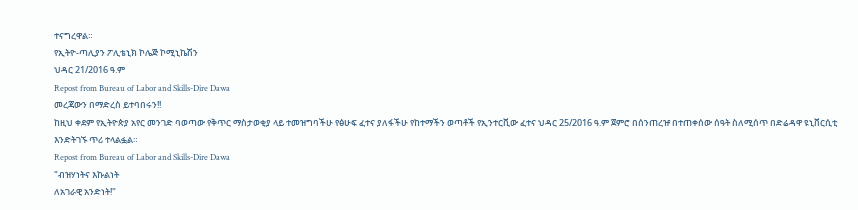ተናግረዋል።
የኢትዮ-ጣሊያን ፖሊቴኒክ ኮሌጅ ኮሚኒኬሽን
ህዳር 21/2016 ዓ.ም
Repost from Bureau of Labor and Skills-Dire Dawa
መረጃውን በማድረስ ይተባበሩን!!
ከዚህ ቀደም የኢትዮጵያ አየር መንገድ ባወጣው የቅጥር ማስታወቂያ ላይ ተመዝግባችሁ የፅሁፍ ፈተና ያለፋችሁ የከተማችን ወጣቶች የኢንተርቪው ፈተና ህዳር 25/2016 ዓ.ም ጀምሮ በሰንጠረዡ በተጠቀሰው ሰዓት ስለሚሰጥ በድሬዳዋ ዩኒቨርሲቲ እንድትገኙ ጥሪ ተላልፏል።
Repost from Bureau of Labor and Skills-Dire Dawa
"ብዝሃነትና እኩልነት
ለአገራዊ አንድነት!"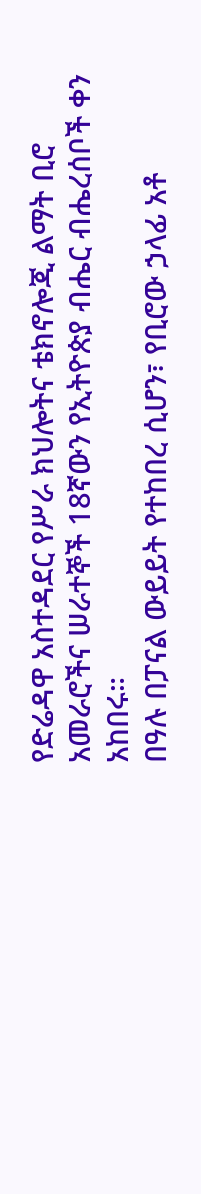የድሬዳዋ አስተዳደር የሥራ ክህሎትና ቴክኖሎጂ ልማት ቢሮ አመራሮችና ሠራተኞች 18ኛውን የኢትዮጵያ ብሔር ብሔረሰቦች ቀን አከበሩ።
በዓሉ በፓናል ውይይት የተከበረ ሲሆን፣ የቢሮው ኃላፊ አቶ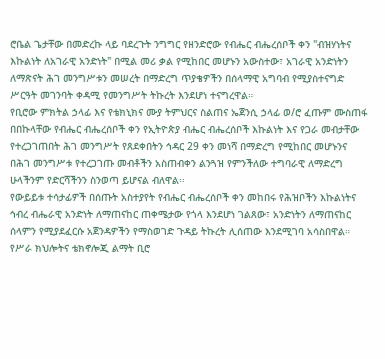ሮቤል ጌታቸው በመድረኩ ላይ ባደረጉት ንግግር የዘንድሮው የብሔር ብሔረሰቦች ቀን "ብዝሃነትና እኩልነት ለአገራዊ አንድነት" በሚል መሪ ቃል የሚከበር መሆኑን አውስተው፣ አገራዊ አንድነትን ለማጽናት ሕገ መንግሥቱን መሠረት በማድረግ ጥያቄዎችን በሰላማዊ አግባብ የሚያስተናግድ ሥርዓት መገንባት ቀዳሚ የመንግሥት ትኩረት እንደሆነ ተናግረዋል።
የቢሮው ምክትል ኃላፊ እና የቴክኒክና ሙያ ትምህርና ስልጠና ኤጀንሲ ኃላፊ ወ/ሮ ፈጡም ሙስጠፋ በበኩላቸው የብሔር ብሔረሰቦች ቀን የኢትዮጵያ ብሔር ብሔረሰቦች እኩልነት እና የጋራ መብታቸው የተረጋገጠበት ሕገ መንግሥት የጸደቀበትን ኅዳር 29 ቀን መነሻ በማድረግ የሚከበር መሆኑንና በሕገ መንግሥቱ የተረጋገጡ መብቶችን አስጠብቀን ልንጓዝ የምንችለው ተግባራዊ ለማድረግ ሁላችንም የድርሻችንን ስንወጣ ይሆናል ብለዋል፡፡
የውይይቱ ተሳታፊዎች በሰጡት አስተያየት የብሔር ብሔረሰቦች ቀን መከበሩ የሕዝቦችን እኩልነትና ኅብረ ብሔራዊ አንድነት ለማጠናከር ጠቀሜታው የጎላ እንደሆነ ገልጸው፣ አንድነትን ለማጠናከር ሰላምን የሚያደፈርሱ አጀንዳዎችን የማስወገድ ጉዳይ ትኩረት ሊሰጠው እንደሚገባ አሳስበዋል።
የሥራ ክህሎትና ቴክኖሎጂ ልማት ቢሮ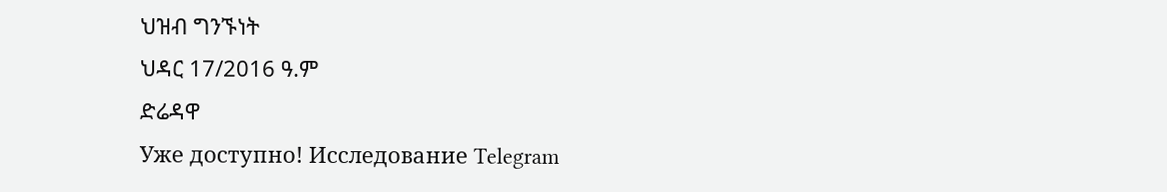ህዝብ ግንኙነት
ህዳር 17/2016 ዓ.ም
ድሬዳዋ
Уже доступно! Исследование Telegram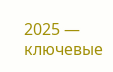2025 — ключевые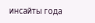инсайты года